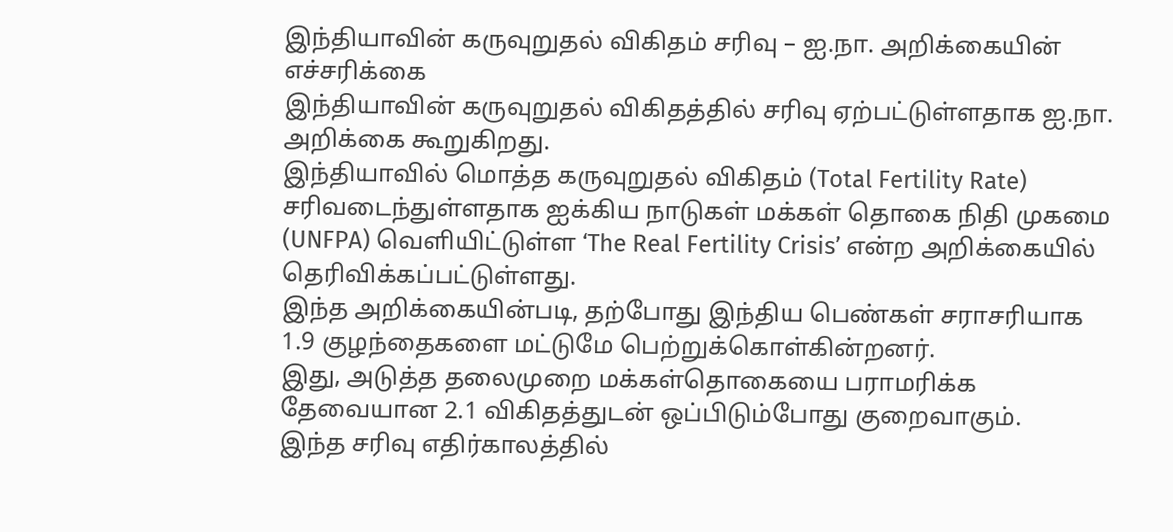இந்தியாவின் கருவுறுதல் விகிதம் சரிவு – ஐ.நா. அறிக்கையின் எச்சரிக்கை
இந்தியாவின் கருவுறுதல் விகிதத்தில் சரிவு ஏற்பட்டுள்ளதாக ஐ.நா. அறிக்கை கூறுகிறது.
இந்தியாவில் மொத்த கருவுறுதல் விகிதம் (Total Fertility Rate) சரிவடைந்துள்ளதாக ஐக்கிய நாடுகள் மக்கள் தொகை நிதி முகமை (UNFPA) வெளியிட்டுள்ள ‘The Real Fertility Crisis’ என்ற அறிக்கையில் தெரிவிக்கப்பட்டுள்ளது.
இந்த அறிக்கையின்படி, தற்போது இந்திய பெண்கள் சராசரியாக 1.9 குழந்தைகளை மட்டுமே பெற்றுக்கொள்கின்றனர்.
இது, அடுத்த தலைமுறை மக்கள்தொகையை பராமரிக்க தேவையான 2.1 விகிதத்துடன் ஒப்பிடும்போது குறைவாகும்.
இந்த சரிவு எதிர்காலத்தில்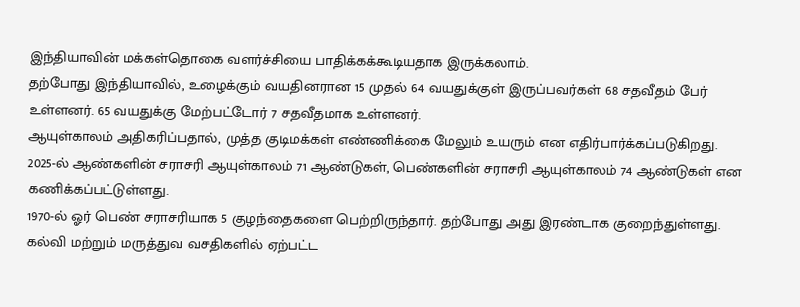இந்தியாவின் மக்கள்தொகை வளர்ச்சியை பாதிக்கக்கூடியதாக இருக்கலாம்.
தற்போது இந்தியாவில், உழைக்கும் வயதினரான 15 முதல் 64 வயதுக்குள் இருப்பவர்கள் 68 சதவீதம் பேர் உள்ளனர். 65 வயதுக்கு மேற்பட்டோர் 7 சதவீதமாக உள்ளனர்.
ஆயுள்காலம் அதிகரிப்பதால், முத்த குடிமக்கள் எண்ணிக்கை மேலும் உயரும் என எதிர்பார்க்கப்படுகிறது.
2025-ல் ஆண்களின் சராசரி ஆயுள்காலம் 71 ஆண்டுகள், பெண்களின் சராசரி ஆயுள்காலம் 74 ஆண்டுகள் என கணிக்கப்பட்டுள்ளது.
1970-ல் ஓர் பெண் சராசரியாக 5 குழந்தைகளை பெற்றிருந்தார். தற்போது அது இரண்டாக குறைந்துள்ளது. கல்வி மற்றும் மருத்துவ வசதிகளில் ஏற்பட்ட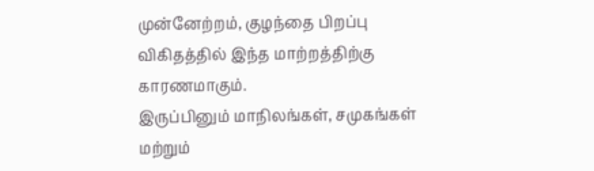முன்னேற்றம், குழந்தை பிறப்பு விகிதத்தில் இந்த மாற்றத்திற்கு காரணமாகும்.
இருப்பினும் மாநிலங்கள், சமுகங்கள் மற்றும்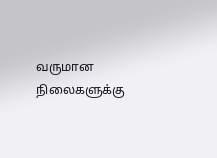வருமான நிலைகளுக்கு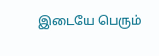இடையே பெரும்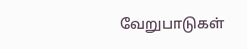வேறுபாடுகள்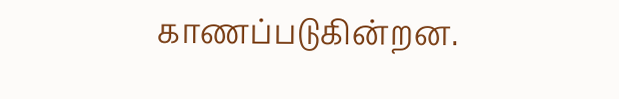காணப்படுகின்றன.